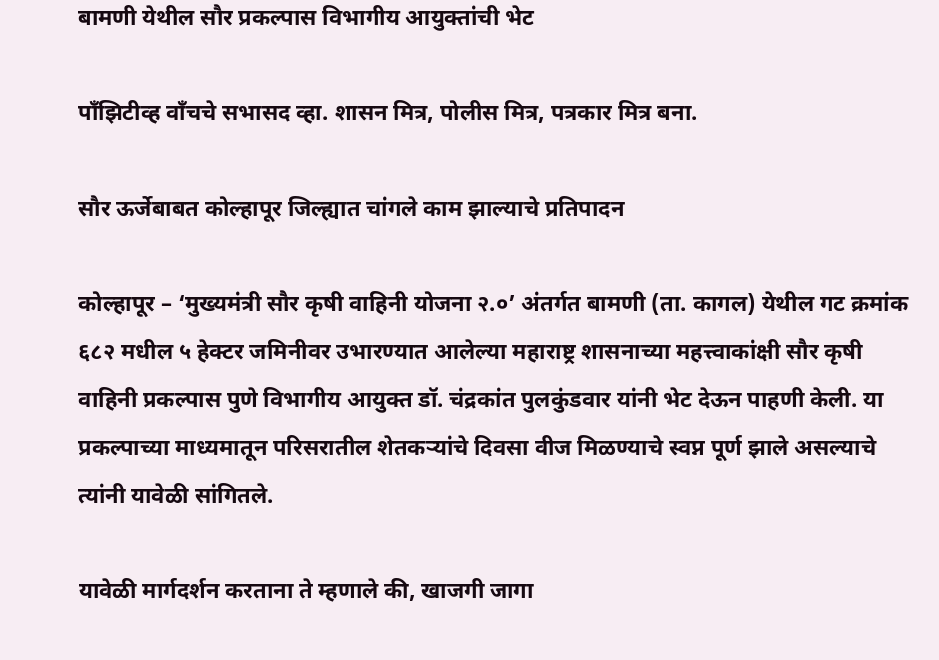बामणी येथील सौर प्रकल्पास विभागीय आयुक्तांची भेट

पाँझिटीव्ह वाँचचे सभासद व्हा. शासन मित्र, पोलीस मित्र, पत्रकार मित्र बना.

सौर ऊर्जेबाबत कोल्हापूर जिल्ह्यात चांगले काम झाल्याचे प्रतिपादन

कोल्हापूर – ‘मुख्यमंत्री सौर कृषी वाहिनी योजना २.०’ अंतर्गत बामणी (ता. कागल) येथील गट क्रमांक ६८२ मधील ५ हेक्टर जमिनीवर उभारण्यात आलेल्या महाराष्ट्र शासनाच्या महत्त्वाकांक्षी सौर कृषी वाहिनी प्रकल्पास पुणे विभागीय आयुक्त डॉ. चंद्रकांत पुलकुंडवार यांनी भेट देऊन पाहणी केली. या प्रकल्पाच्या माध्यमातून परिसरातील शेतकऱ्यांचे दिवसा वीज मिळण्याचे स्वप्न पूर्ण झाले असल्याचे त्यांनी यावेळी सांगितले.

यावेळी मार्गदर्शन करताना ते म्हणाले की, खाजगी जागा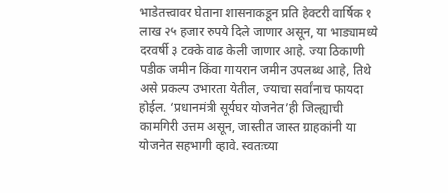भाडेतत्त्वावर घेताना शासनाकडून प्रति हेक्टरी वार्षिक १ लाख २५ हजार रुपये दिले जाणार असून, या भाड्यामध्ये दरवर्षी ३ टक्के वाढ केली जाणार आहे. ज्या ठिकाणी पडीक जमीन किंवा गायरान जमीन उपलब्ध आहे, तिथे असे प्रकल्प उभारता येतील, ज्याचा सर्वांनाच फायदा होईल. ‘प्रधानमंत्री सूर्यघर योजनेत’ही जिल्ह्याची कामगिरी उत्तम असून, जास्तीत जास्त ग्राहकांनी या योजनेत सहभागी व्हावे. स्वतःच्या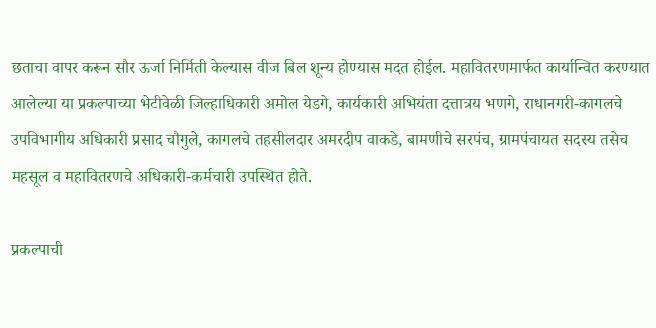छताचा वापर करून सौर ऊर्जा निर्मिती केल्यास वीज बिल शून्य होण्यास मदत होईल. महावितरणमार्फत कार्यान्वित करण्यात आलेल्या या प्रकल्पाच्या भेटीवेळी जिल्हाधिकारी अमोल येडगे, कार्यकारी अभियंता दत्तात्रय भणगे, राधानगरी-कागलचे उपविभागीय अधिकारी प्रसाद चौगुले, कागलचे तहसीलदार अमरदीप वाकडे, बामणीचे सरपंच, ग्रामपंचायत सदस्य तसेच महसूल व महावितरणचे अधिकारी-कर्मचारी उपस्थित होते.

प्रकल्पाची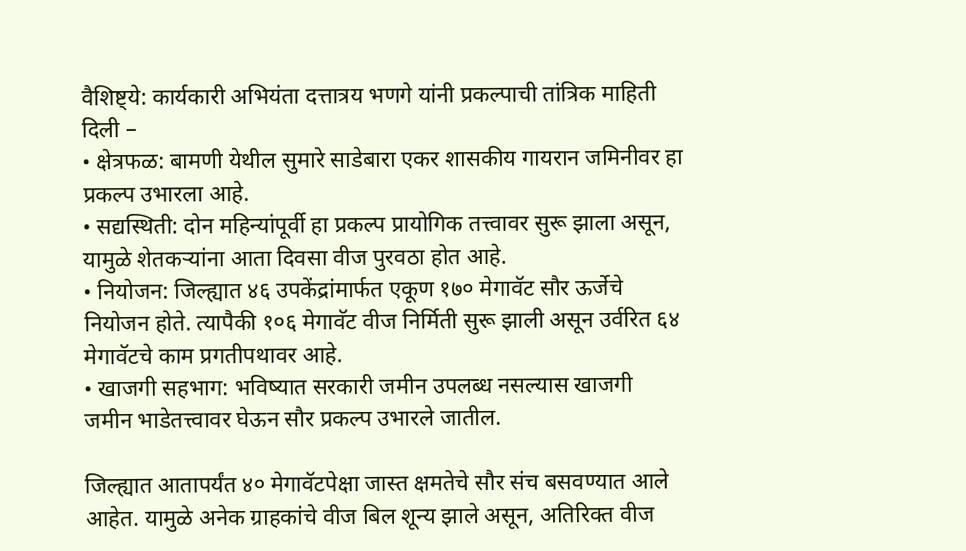वैशिष्ट्ये: कार्यकारी अभियंता दत्तात्रय भणगे यांनी प्रकल्पाची तांत्रिक माहिती दिली –
• क्षेत्रफळ: बामणी येथील सुमारे साडेबारा एकर शासकीय गायरान जमिनीवर हा प्रकल्प उभारला आहे.
• सद्यस्थिती: दोन महिन्यांपूर्वी हा प्रकल्प प्रायोगिक तत्त्वावर सुरू झाला असून, यामुळे शेतकऱ्यांना आता दिवसा वीज पुरवठा होत आहे.
• नियोजन: जिल्ह्यात ४६ उपकेंद्रांमार्फत एकूण १७० मेगावॅट सौर ऊर्जेचे नियोजन होते. त्यापैकी १०६ मेगावॅट वीज निर्मिती सुरू झाली असून उर्वरित ६४ मेगावॅटचे काम प्रगतीपथावर आहे.
• खाजगी सहभाग: भविष्यात सरकारी जमीन उपलब्ध नसल्यास खाजगी जमीन भाडेतत्त्वावर घेऊन सौर प्रकल्प उभारले जातील.

जिल्ह्यात आतापर्यंत ४० मेगावॅटपेक्षा जास्त क्षमतेचे सौर संच बसवण्यात आले आहेत. यामुळे अनेक ग्राहकांचे वीज बिल शून्य झाले असून, अतिरिक्त वीज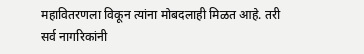महावितरणला विकून त्यांना मोबदलाही मिळत आहे. तरी सर्व नागरिकांनी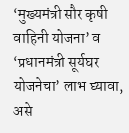‘मुख्यमंत्री सौर कृषी वाहिनी योजना’ व ‘प्रधानमंत्री सूर्यघर योजनेचा’ लाभ घ्यावा, असे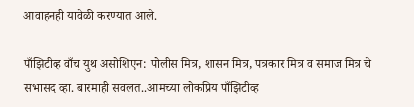आवाहनही यावेळी करण्यात आले.

पाँझिटीव्ह वाँच युथ असोशिएन: पोलीस मित्र, शासन मित्र, पत्रकार मित्र व समाज मित्र चे सभासद व्हा. बारमाही सवलत..आमच्या लोकप्रिय पाँझिटीव्ह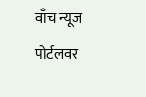वाँच न्यूज पोर्टलवर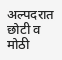अल्पदरात छोटी व मोठी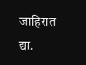जाहिरात द्या.